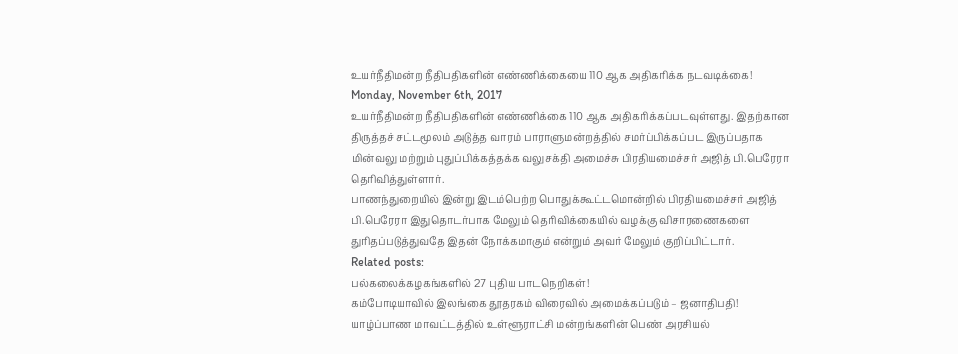உயர்நீதிமன்ற நீதிபதிகளின் எண்ணிக்கையை 110 ஆக அதிகரிக்க நடவடிக்கை!
Monday, November 6th, 2017
உயர்நீதிமன்ற நீதிபதிகளின் எண்ணிக்கை 110 ஆக அதிகரிக்கப்படவுள்ளது. இதற்கான திருத்தச் சட்டமூலம் அடுத்த வாரம் பாராளுமன்றத்தில் சமர்ப்பிக்கப்பட இருப்பதாக மின்வலு மற்றும் புதுப்பிக்கத்தக்க வலுசக்தி அமைச்சு பிரதியமைச்சர் அஜித் பி.பெரேரா தெரிவித்துள்ளார்.
பாணந்துறையில் இன்று இடம்பெற்ற பொதுக்கூட்டமொன்றில் பிரதியமைச்சர் அஜித் பி.பெரேரா இதுதொடர்பாக மேலும் தெரிவிக்கையில் வழக்கு விசாரணைகளை துரிதப்படுத்துவதே இதன் நோக்கமாகும் என்றும் அவர் மேலும் குறிப்பிட்டார்.
Related posts:
பல்கலைக்கழகங்களில் 27 புதிய பாடநெறிகள்!
கம்போடியாவில் இலங்கை தூதரகம் விரைவில் அமைக்கப்படும் – ஜனாதிபதி!
யாழ்ப்பாண மாவட்டத்தில் உள்ளூராட்சி மன்றங்களின் பெண் அரசியல்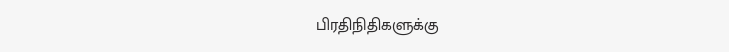பிரதிநிதிகளுக்கு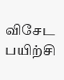விசேட பயிற்சி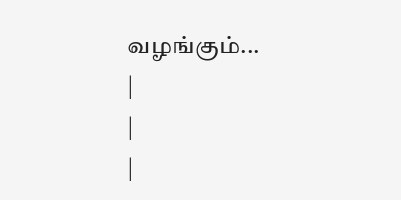வழங்கும்...
|
|
|